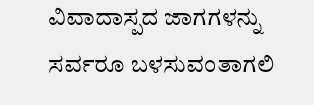ವಿವಾದಾಸ್ಪದ ಜಾಗಗಳನ್ನು ಸರ್ವರೂ ಬಳಸುವಂತಾಗಲಿ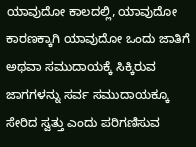ಯಾವುದೋ ಕಾಲದಲ್ಲಿ, ಯಾವುದೋ ಕಾರಣಕ್ಕಾಗಿ ಯಾವುದೋ ಒಂದು ಜಾತಿಗೆ ಅಥವಾ ಸಮುದಾಯಕ್ಕೆ ಸಿಕ್ಕಿರುವ ಜಾಗಗಳನ್ನು ಸರ್ವ ಸಮುದಾಯಕ್ಕೂ ಸೇರಿದ ಸ್ವತ್ತು ಎಂದು ಪರಿಗಣಿಸುವ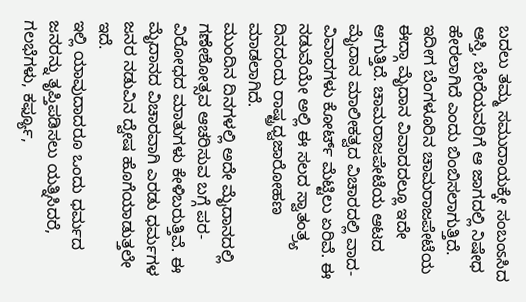ಬದಲು ತಮ್ಮ ಸಮುದಾಯಕ್ಕೇ ಸಂಬಂಽಸಿದ ಆಸ್ತಿ, ಬೇರೆಯವರಿಗೆ ಆ ಜಾಗದಲ್ಲಿ ನಿಷೇಧ ಹೇರಲಾಗಿದೆ ಎಂದು ಬಿಂಬಿಸಲಾಗುತ್ತಿದೆ.
ಇದೀಗ ಬೆಂಗಳೂರಿನ ಚಾಮರಾಜಪೇಟೆಯ ಈದ್ಗಾ ಮೈದಾನ ವಿವಾದದಲ್ಲೂ ಇದೇ ಆಗುತ್ತಿದೆ. ಚಾಮರಾಜಪೇಟೆಯ ಆಟದ ಮೈದಾನ ಮಾಲೀಕತ್ವದ ವಿಚಾರದಲ್ಲಿ ವಾದ- ವಿವಾದಗಳು ಕೋರ್ಟ್ ಮೆಟ್ಟಿಲು ಏರಿವೆ. ಈ ನಡುವೆಯೇ ಅಲ್ಲಿ ಈ ಸಲದ ಸ್ವಾತಂತ್ರ್ಯ ದಿನದಂದು ರಾಷ್ಟ್ರಧ್ವಜಾರೋಹಣ ಮಾಡಲಾಗಿದೆ.
ಮುಂದಿನ ದಿನಗಳಲ್ಲಿ ಅದೇ ಮೈದಾನದಲ್ಲಿ ಗಣೇಶೋತ್ಸವ ಆಚರಿಸುವ ಬಗ್ಗೆ ಪರ- ವಿರೋಧದ ಮಾತುಗಳು ಕೇಳಿಬರುತ್ತಿವೆ. ಈ ಮೈದಾನದ ವಿಚಾರವಾಗಿ ಎರಡು ಧರ್ಮಗಳ ಜನರ ನಡುವಿನ ದ್ವೇಷ ಹೊಗೆಯಾಡುತ್ತಲೇ ಇದೆ.
ಇಲ್ಲಿ ಯಾವುದಾದರೂ ಒಂದು ಧರ್ಮದ ಜನರನ್ನು ತೃಪ್ತಿಪಡಿಸಲು ಯತ್ನಿಸಿದರೆ, ಗಲಭೆಗಳು, ಕರ್ಫ್ಯೂ,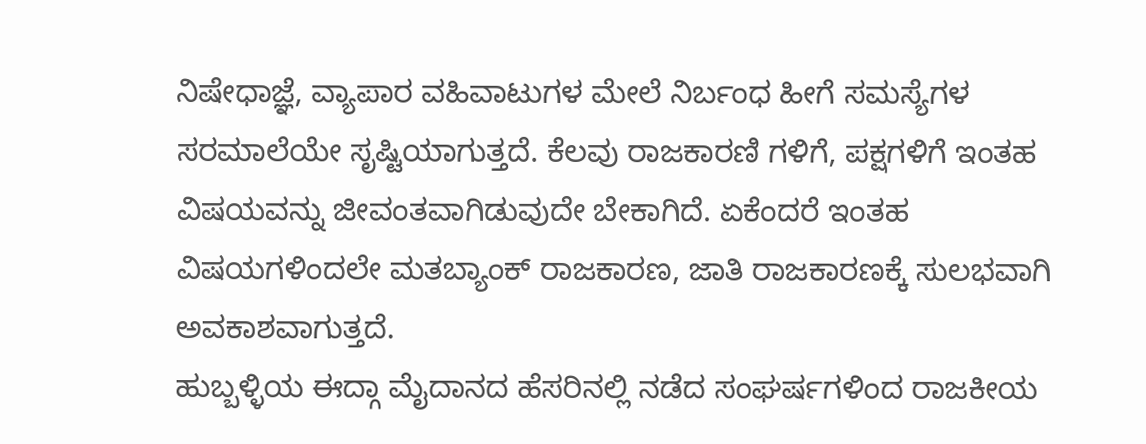ನಿಷೇಧಾಜ್ಞೆ, ವ್ಯಾಪಾರ ವಹಿವಾಟುಗಳ ಮೇಲೆ ನಿರ್ಬಂಧ ಹೀಗೆ ಸಮಸ್ಯೆಗಳ ಸರಮಾಲೆಯೇ ಸೃಷ್ಟಿಯಾಗುತ್ತದೆ. ಕೆಲವು ರಾಜಕಾರಣಿ ಗಳಿಗೆ, ಪಕ್ಷಗಳಿಗೆ ಇಂತಹ ವಿಷಯವನ್ನು ಜೀವಂತವಾಗಿಡುವುದೇ ಬೇಕಾಗಿದೆ. ಏಕೆಂದರೆ ಇಂತಹ ವಿಷಯಗಳಿಂದಲೇ ಮತಬ್ಯಾಂಕ್ ರಾಜಕಾರಣ, ಜಾತಿ ರಾಜಕಾರಣಕ್ಕೆ ಸುಲಭವಾಗಿ ಅವಕಾಶವಾಗುತ್ತದೆ.
ಹುಬ್ಬಳ್ಳಿಯ ಈದ್ಗಾ ಮೈದಾನದ ಹೆಸರಿನಲ್ಲಿ ನಡೆದ ಸಂಘರ್ಷಗಳಿಂದ ರಾಜಕೀಯ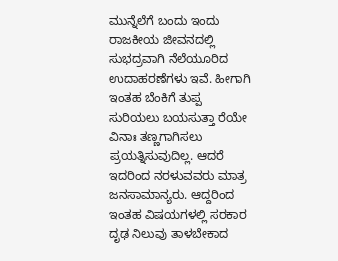ಮುನ್ನೆಲೆಗೆ ಬಂದು ಇಂದು ರಾಜಕೀಯ ಜೀವನದಲ್ಲಿ ಸುಭದ್ರವಾಗಿ ನೆಲೆಯೂರಿದ ಉದಾಹರಣೆಗಳು ಇವೆ. ಹೀಗಾಗಿ ಇಂತಹ ಬೆಂಕಿಗೆ ತುಪ್ಪ ಸುರಿಯಲು ಬಯಸುತ್ತಾ ರೆಯೇ ವಿನಾಃ ತಣ್ಣಗಾಗಿಸಲು ಪ್ರಯತ್ನಿಸುವುದಿಲ್ಲ. ಆದರೆ ಇದರಿಂದ ನರಳುವವರು ಮಾತ್ರ ಜನಸಾಮಾನ್ಯರು. ಆದ್ದರಿಂದ ಇಂತಹ ವಿಷಯಗಳಲ್ಲಿ ಸರಕಾರ ದೃಢ ನಿಲುವು ತಾಳಬೇಕಾದ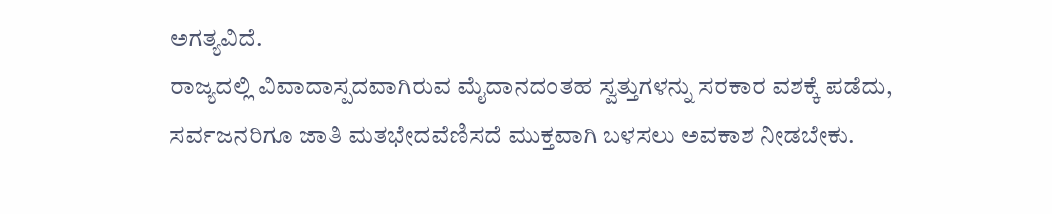ಅಗತ್ಯವಿದೆ.
ರಾಜ್ಯದಲ್ಲಿ ವಿವಾದಾಸ್ಪದವಾಗಿರುವ ಮೈದಾನದಂತಹ ಸ್ವತ್ತುಗಳನ್ನು ಸರಕಾರ ವಶಕ್ಕೆ ಪಡೆದು, ಸರ್ವಜನರಿಗೂ ಜಾತಿ ಮತಭೇದವೆಣಿಸದೆ ಮುಕ್ತವಾಗಿ ಬಳಸಲು ಅವಕಾಶ ನೀಡಬೇಕು.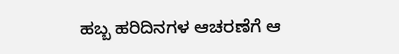ಹಬ್ಬ ಹರಿದಿನಗಳ ಆಚರಣೆಗೆ ಆ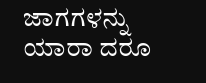ಜಾಗಗಳನ್ನು ಯಾರಾ ದರೂ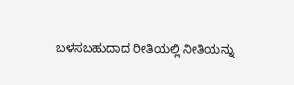ಬಳಸಬಹುದಾದ ರೀತಿಯಲ್ಲಿ ನೀತಿಯನ್ನು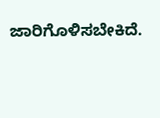ಜಾರಿಗೊಳಿಸಬೇಕಿದೆ.